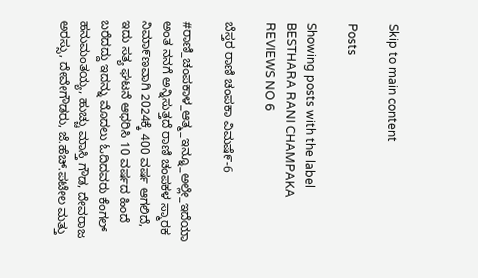Skip to main content

Posts

Showing posts with the label BESTHARA RANI CHAMPAKA REVIEWS NO 6

ಬೆಸ್ತರ ರಾಣಿ ಚಂಪಕಾ ವಿಮಷೆ೯-6

#ರಾಣಿ_ಚಂಪಕಾಳ_ಆತ್ಮ_ಇನ್ನೂ_ಅಲ್ಲೇ_ಇದೆಯಾ    ಅಂತ ನನಗೆ ಅನ್ನಿಸುತ್ತದೆ ರಾಣಿ ಚಂಪಕಳ ಸ್ಮಾರಕ ನಿಮಾ೯ಣವಾಗಿ 2024ಕ್ಕೆ 400 ವರ್ಷ ಆಗಲಿದೆ, ಇದು ಸತ್ಯ ಘಟನೆ ಆಧರಿಸಿ 10 ವರ್ಷದ ಹಿಂದೆ ಬರೆದದ್ದು ಇದನ್ನು ಮೊದಲು ಓದಿದವರು ಕೆಂಗಲ್ ಹನುಮಂತಯ್ಯ, ಹುಚ್ಚು ಮಾಸ್ತಿ ಗೌಡ, ದೇವರಾಜ ಅರಸ್ಸು, ದೇವೇಗೌಡರು, ಜೆ.ಹೆಚ್.ಪಟೇಲ ಮತ್ತು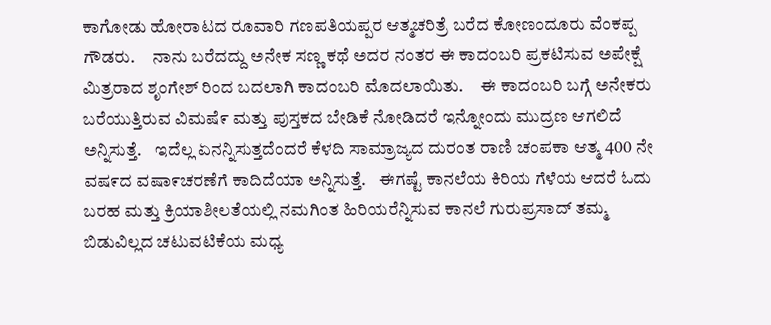ಕಾಗೋಡು ಹೋರಾಟದ ರೂವಾರಿ ಗಣಪತಿಯಪ್ಪರ ಆತ್ಮಚರಿತ್ರೆ ಬರೆದ ಕೋಣಂದೂರು ವೆಂಕಪ್ಪ ಗೌಡರು.     ನಾನು ಬರೆದದ್ದು ಅನೇಕ ಸಣ್ಣ ಕಥೆ ಅದರ ನಂತರ ಈ ಕಾದ೦ಬರಿ ಪ್ರಕಟಿಸುವ ಅಪೇಕ್ಷೆ ಮಿತ್ರರಾದ ಶೃಂಗೇಶ್ ರಿಂದ ಬದಲಾಗಿ ಕಾದಂಬರಿ ಮೊದಲಾಯಿತು.     ಈ ಕಾದಂಬರಿ ಬಗ್ಗೆ ಅನೇಕರು ಬರೆಯುತ್ತಿರುವ ವಿಮಷೆ೯ ಮತ್ತು ಪುಸ್ತಕದ ಬೇಡಿಕೆ ನೋಡಿದರೆ ಇನ್ನೋಂದು ಮುದ್ರಣ ಆಗಲಿದೆ ಅನ್ನಿಸುತ್ತೆ.    ಇದೆಲ್ಲ ಏನನ್ನಿಸುತ್ತದೆಂದರೆ ಕೆಳದಿ ಸಾಮ್ರಾಜ್ಯದ ದುರಂತ ರಾಣಿ ಚಂಪಕಾ ಆತ್ಮ 400 ನೇ ವಷ೯ದ ವಷಾ೯ಚರಣೆಗೆ ಕಾದಿದೆಯಾ ಅನ್ನಿಸುತ್ತೆ.    ಈಗಷ್ಟೆ ಕಾನಲೆಯ ಕಿರಿಯ ಗೆಳೆಯ ಆದರೆ ಓದು ಬರಹ ಮತ್ತು ಕ್ರಿಯಾಶೀಲತೆಯಲ್ಲಿ ನಮಗಿಂತ ಹಿರಿಯರೆನ್ನಿಸುವ ಕಾನಲೆ ಗುರುಪ್ರಸಾದ್ ತಮ್ಮ ಬಿಡುವಿಲ್ಲದ ಚಟುವಟಿಕೆಯ ಮಧ್ಯ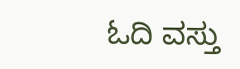ಓದಿ ವಸ್ತು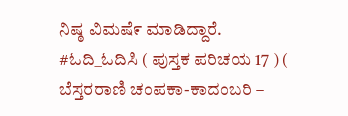ನಿಷ್ಠ ವಿಮಷೆ೯ ಮಾಡಿದ್ದಾರೆ. #ಓದಿ_ಓದಿಸಿ ( ಪುಸ್ತಕ ಪರಿಚಯ 17 ) ( ಬೆಸ್ತರರಾಣಿ ಚಂಪಕಾ-ಕಾದಂಬರಿ –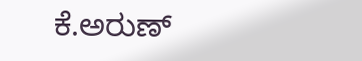ಕೆ.ಅರುಣ್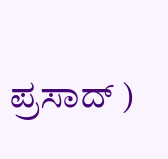ಪ್ರಸಾದ್ )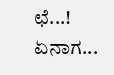ಛೆ...! ಏನಾಗ...